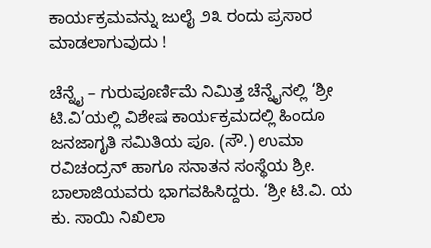ಕಾರ್ಯಕ್ರಮವನ್ನು ಜುಲೈ ೨೩ ರಂದು ಪ್ರಸಾರ ಮಾಡಲಾಗುವುದು !

ಚೆನ್ನೈ – ಗುರುಪೂರ್ಣಿಮೆ ನಿಮಿತ್ತ ಚೆನ್ನೈನಲ್ಲಿ ‘ಶ್ರೀ ಟಿ.ವಿ’ಯಲ್ಲಿ ವಿಶೇಷ ಕಾರ್ಯಕ್ರಮದಲ್ಲಿ ಹಿಂದೂ ಜನಜಾಗೃತಿ ಸಮಿತಿಯ ಪೂ. (ಸೌ.) ಉಮಾ ರವಿಚಂದ್ರನ್ ಹಾಗೂ ಸನಾತನ ಸಂಸ್ಥೆಯ ಶ್ರೀ. ಬಾಲಾಜಿಯವರು ಭಾಗವಹಿಸಿದ್ದರು. ‘ಶ್ರೀ ಟಿ.ವಿ. ಯ ಕು. ಸಾಯಿ ನಿಖಿಲಾ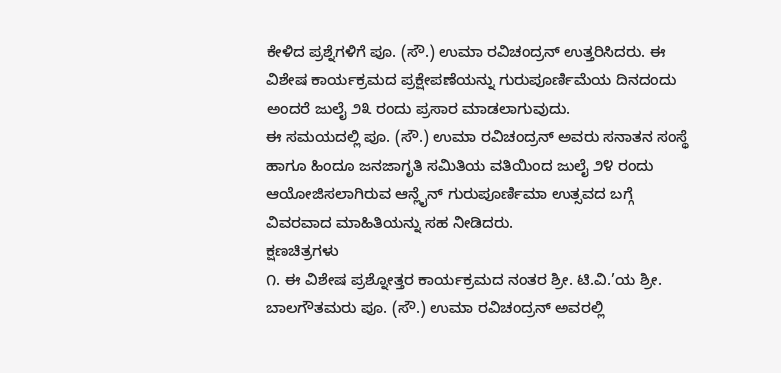ಕೇಳಿದ ಪ್ರಶ್ನೆಗಳಿಗೆ ಪೂ. (ಸೌ.) ಉಮಾ ರವಿಚಂದ್ರನ್ ಉತ್ತರಿಸಿದರು. ಈ ವಿಶೇಷ ಕಾರ್ಯಕ್ರಮದ ಪ್ರಕ್ಷೇಪಣೆಯನ್ನು ಗುರುಪೂರ್ಣಿಮೆಯ ದಿನದಂದು ಅಂದರೆ ಜುಲೈ ೨೩ ರಂದು ಪ್ರಸಾರ ಮಾಡಲಾಗುವುದು.
ಈ ಸಮಯದಲ್ಲಿ ಪೂ. (ಸೌ.) ಉಮಾ ರವಿಚಂದ್ರನ್ ಅವರು ಸನಾತನ ಸಂಸ್ಥೆ ಹಾಗೂ ಹಿಂದೂ ಜನಜಾಗೃತಿ ಸಮಿತಿಯ ವತಿಯಿಂದ ಜುಲೈ ೨೪ ರಂದು ಆಯೋಜಿಸಲಾಗಿರುವ ಆನ್ಲೈನ್ ಗುರುಪೂರ್ಣಿಮಾ ಉತ್ಸವದ ಬಗ್ಗೆ ವಿವರವಾದ ಮಾಹಿತಿಯನ್ನು ಸಹ ನೀಡಿದರು.
ಕ್ಷಣಚಿತ್ರಗಳು
೧. ಈ ವಿಶೇಷ ಪ್ರಶ್ನೋತ್ತರ ಕಾರ್ಯಕ್ರಮದ ನಂತರ ಶ್ರೀ. ಟಿ.ವಿ.’ಯ ಶ್ರೀ. ಬಾಲಗೌತಮರು ಪೂ. (ಸೌ.) ಉಮಾ ರವಿಚಂದ್ರನ್ ಅವರಲ್ಲಿ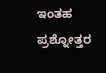ಇಂತಹ ಪ್ರಶ್ನೋತ್ತರ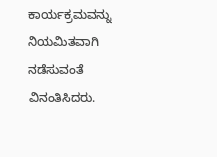ಕಾರ್ಯಕ್ರಮವನ್ನು ನಿಯಮಿತವಾಗಿ ನಡೆಸುವಂತೆ ವಿನಂತಿಸಿದರು.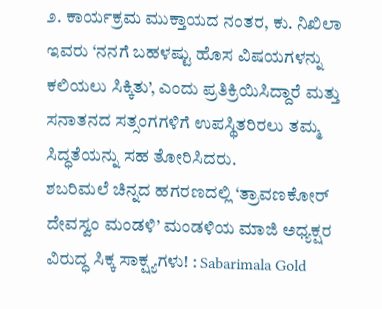೨. ಕಾರ್ಯಕ್ರಮ ಮುಕ್ತಾಯದ ನಂತರ, ಕು. ನಿಖಿಲಾ ಇವರು ‘ನನಗೆ ಬಹಳಷ್ಟು ಹೊಸ ವಿಷಯಗಳನ್ನು ಕಲಿಯಲು ಸಿಕ್ಕಿತು’, ಎಂದು ಪ್ರತಿಕ್ರಿಯಿಸಿದ್ದಾರೆ ಮತ್ತು ಸನಾತನದ ಸತ್ಸಂಗಗಳಿಗೆ ಉಪಸ್ಥಿತರಿರಲು ತಮ್ಮ ಸಿದ್ಧತೆಯನ್ನು ಸಹ ತೋರಿಸಿದರು.
ಶಬರಿಮಲೆ ಚಿನ್ನದ ಹಗರಣದಲ್ಲಿ ‘ತ್ರಾವಣಕೋರ್ ದೇವಸ್ವಂ ಮಂಡಳಿ’ ಮಂಡಳಿಯ ಮಾಜಿ ಅಧ್ಯಕ್ಷರ ವಿರುದ್ಧ ಸಿಕ್ಕ ಸಾಕ್ಷ್ಯಗಳು! : Sabarimala Gold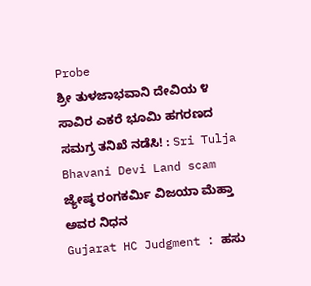Probe
ಶ್ರೀ ತುಳಜಾಭವಾನಿ ದೇವಿಯ ೪ ಸಾವಿರ ಎಕರೆ ಭೂಮಿ ಹಗರಣದ ಸಮಗ್ರ ತನಿಖೆ ನಡೆಸಿ! : Sri Tulja Bhavani Devi Land scam
ಜ್ಯೇಷ್ಠ ರಂಗಕರ್ಮಿ ವಿಜಯಾ ಮೆಹ್ತಾ ಅವರ ನಿಧನ
Gujarat HC Judgment : ಹಸು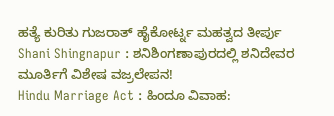ಹತ್ಯೆ ಕುರಿತು ಗುಜರಾತ್ ಹೈಕೋರ್ಟ್ನ ಮಹತ್ವದ ತೀರ್ಪು
Shani Shingnapur : ಶನಿಶಿಂಗಣಾಪುರದಲ್ಲಿ ಶನಿದೇವರ ಮೂರ್ತಿಗೆ ವಿಶೇಷ ವಜ್ರಲೇಪನ!
Hindu Marriage Act : ಹಿಂದೂ ವಿವಾಹ: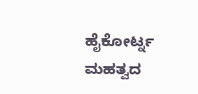ಹೈಕೋರ್ಟ್ನ ಮಹತ್ವದ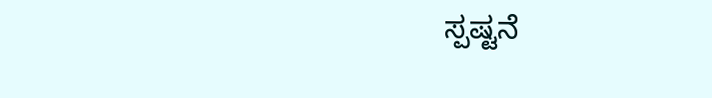ಸ್ಪಷ್ಟನೆ